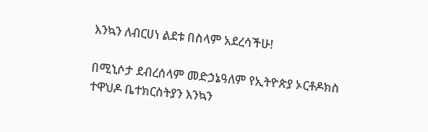እንኳን ለብርሀነ ልደቱ በስላም አደረሳችሁ!

በሚኒሶታ ደብረሰላም መድኃኔዓለም የኢትዮጵያ ኦርቶዶክስ ተዋህዶ ቤተክርስትያን እንኳን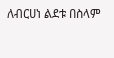ለብርሀነ ልደቱ በስላም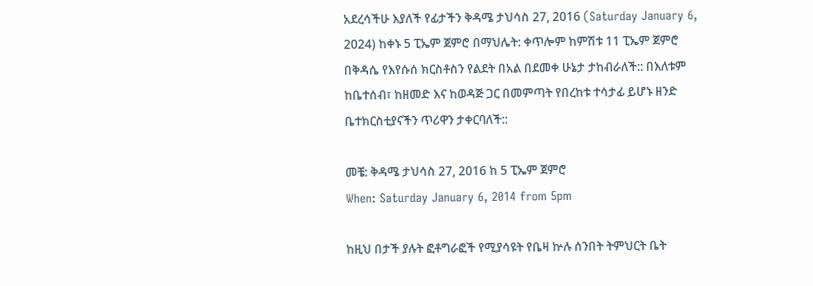አደረሳችሁ እያለች የፊታችን ቅዳሜ ታህሳስ 27, 2016 (Saturday January 6, 2024) ከቀኑ 5 ፒኤም ጀምሮ በማህሌት: ቀጥሎም ከምሽቱ 11 ፒኤም ጀምሮ በቅዳሴ የእየሱሰ ክርስቶስን የልደት በአል በደመቀ ሁኔታ ታከብራለች:: በእለቱም ከቤተሰብ፣ ከዘመድ እና ከወዳጅ ጋር በመምጣት የበረከቱ ተሳታፊ ይሆኑ ዘንድ ቤተክርስቲያናችን ጥሪዋን ታቀርባለች::

መቼ: ቅዳሜ ታህሳስ 27, 2016 ከ 5 ፒኤም ጀምሮ
When: Saturday January 6, 2014 from 5pm

ከዚህ በታች ያሉት ፎቶግራፎች የሚያሳዩት የቤዛ ኵሉ ሰንበት ትምህርት ቤት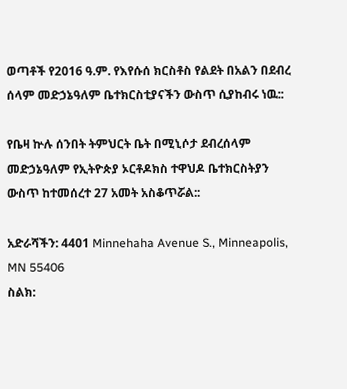ወጣቶች የ2016 ዓ.ም. የእየሱሰ ክርስቶስ የልደት በአልን በደብረ ሰላም መድኃኔዓለም ቤተክርስቲያናችን ውስጥ ሲያከብሩ ነዉ::

የቤዛ ኵሉ ሰንበት ትምህርት ቤት በሚኒሶታ ደብረሰላም መድኃኔዓለም የኢትዮጵያ ኦርቶዶክስ ተዋህዶ ቤተክርስትያን ውስጥ ከተመሰረተ 27 አመት አስቆጥሯል::

አድራሻችን: 4401 Minnehaha Avenue S., Minneapolis, MN 55406
ስልክ: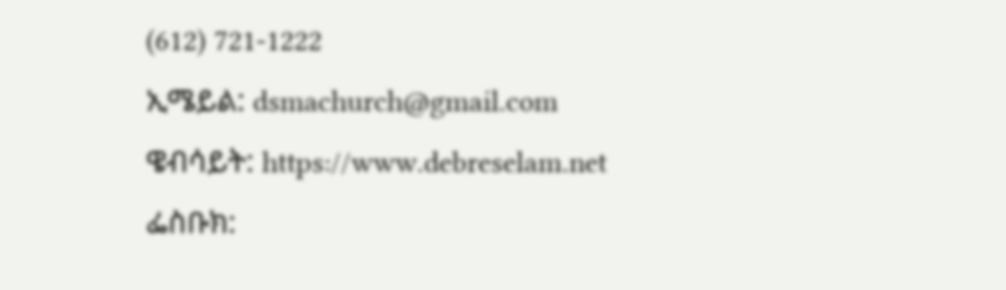(612) 721-1222
ኢሜይል: dsmachurch@gmail.com
ዌብሳይት: https://www.debreselam.net
ፌስቡክ: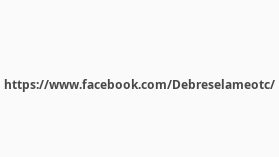https://www.facebook.com/Debreselameotc/